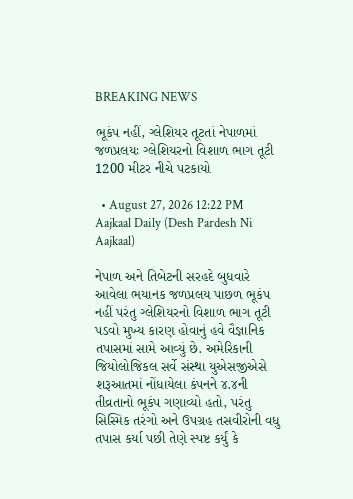BREAKING NEWS

ભૂકંપ નહીં, ગ્લેશિયર તૂટતાં નેપાળમાં જળપ્રલયઃ ગ્લેશિયરનો વિશાળ ભાગ તૂટી 1200 મીટર નીચે પટકાયો

  • August 27, 2026 12:22 PM
Aajkaal Daily (Desh Pardesh Ni Aajkaal)

નેપાળ અને તિબેટની સરહદે બુધવારે આવેલા ભયાનક જળપ્રલય પાછળ ભૂકંપ નહીં પરંતુ ગ્લેશિયરનો વિશાળ ભાગ તૂટી પડવો મુખ્ય કારણ હોવાનું હવે વૈજ્ઞાનિક તપાસમાં સામે આવ્યું છે. અમેરિકાની જિયોલોજિકલ સર્વે સંસ્થા યુએસજીએસે શરૂઆતમાં નોંધાયેલા કંપનને ૪.૪ની તીવ્રતાનો ભૂકંપ ગણાવ્યો હતો, પરંતુ સિસ્મિક તરંગો અને ઉપગ્રહ તસવીરોની વધુ તપાસ કર્યા પછી તેણે સ્પષ્ટ કર્યું કે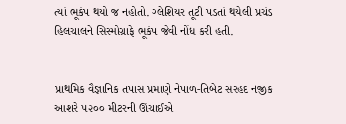ત્યાં ભૂકંપ થયો જ નહોતો. ગ્લેશિયર તૂટી પડતાં થયેલી પ્રચંડ હિલચાલને સિસ્મોગ્રાફે ભૂકંપ જેવી નોંધ કરી હતી.


પ્રાથમિક વૈજ્ઞાનિક તપાસ પ્રમાણે નેપાળ-તિબેટ સરહદ નજીક આશરે ૫૨૦૦ મીટરની ઊંચાઈએ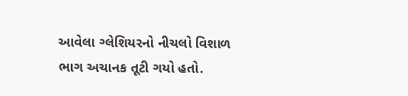આવેલા ગ્લેશિયરનો નીચલો વિશાળ ભાગ અચાનક તૂટી ગયો હતો.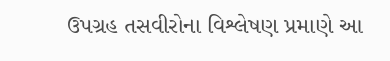ઉપગ્રહ તસવીરોના વિશ્લેષણ પ્રમાણે આ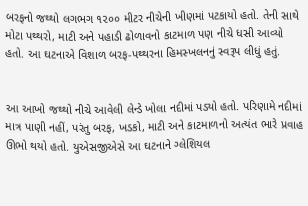બરફનો જથ્થો લગભગ ૧૨૦૦ મીટર નીચેની ખીણમાં પટકાયો હતો. તેની સાથે મોટા પથ્થરો, માટી અને પહાડી ઢોળાવનો કાટમાળ પણ નીચે ધસી આવ્યો હતો. આ ઘટનાએ વિશાળ બરફ-પથ્થરના હિમસ્ખલનનું સ્વરૂપ લીધું હતું.


આ આખો જથ્થો નીચે આવેલી લેન્ડે ખોલા નદીમાં પડ્યો હતો. પરિણામે નદીમાં માત્ર પાણી નહીં, પરંતુ બરફ, ખડકો, માટી અને કાટમાળનો અત્યંત ભારે પ્રવાહ ઊભો થયો હતો. યુએસજીએસે આ ઘટનાને ગ્લેશિયલ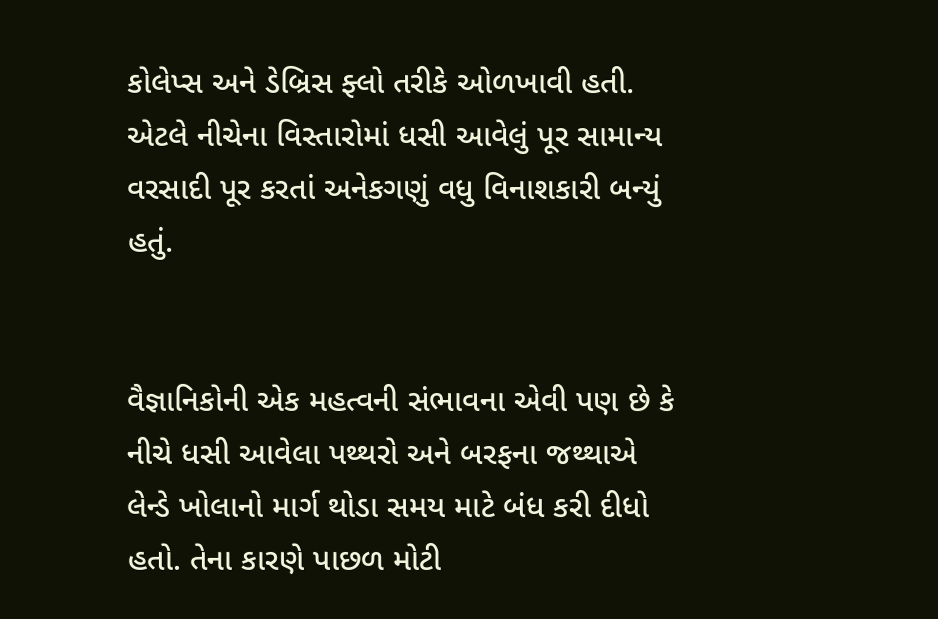કોલેપ્સ અને ડેબ્રિસ ફ્લો તરીકે ઓળખાવી હતી. એટલે નીચેના વિસ્તારોમાં ધસી આવેલું પૂર સામાન્ય વરસાદી પૂર કરતાં અનેકગણું વધુ વિનાશકારી બન્યું હતું.


વૈજ્ઞાનિકોની એક મહત્વની સંભાવના એવી પણ છે કે નીચે ધસી આવેલા પથ્થરો અને બરફના જથ્થાએ લેન્ડે ખોલાનો માર્ગ થોડા સમય માટે બંધ કરી દીધો હતો. તેના કારણે પાછળ મોટી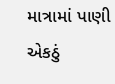માત્રામાં પાણી એકઠું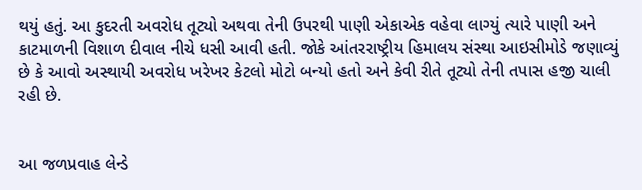થયું હતું. આ કુદરતી અવરોધ તૂટ્યો અથવા તેની ઉપરથી પાણી એકાએક વહેવા લાગ્યું ત્યારે પાણી અને કાટમાળની વિશાળ દીવાલ નીચે ધસી આવી હતી. જોકે આંતરરાષ્ટ્રીય હિમાલય સંસ્થા આઇસીમોડે જણાવ્યું છે કે આવો અસ્થાયી અવરોધ ખરેખર કેટલો મોટો બન્યો હતો અને કેવી રીતે તૂટ્યો તેની તપાસ હજી ચાલી રહી છે.


આ જળપ્રવાહ લેન્ડે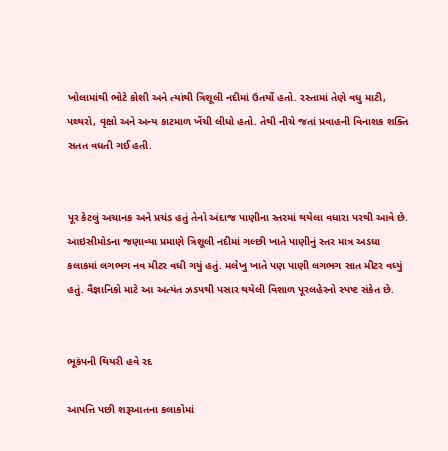ખોલામાંથી ભોટે કોશી અને ત્યાંથી ત્રિશૂલી નદીમાં ઉતર્યો હતો. રસ્તામાં તેણે વધુ માટી, પથ્થરો, વૃક્ષો અને અન્ય કાટમાળ ખેંચી લીધો હતો. તેથી નીચે જતાં પ્રવાહની વિનાશક શક્તિ સતત વધતી ગઈ હતી.


પૂર કેટલું અચાનક અને પ્રચંડ હતું તેનો અંદાજ પાણીના સ્તરમાં થયેલા વધારા પરથી આવે છે. આઇસીમોડના જણાવ્યા પ્રમાણે ત્રિશૂલી નદીમાં ગલ્છી ખાતે પાણીનું સ્તર માત્ર અડધા કલાકમાં લગભગ નવ મીટર વધી ગયું હતું. મલેખુ ખાતે પણ પાણી લગભગ સાત મીટર વધ્યું હતું. વૈજ્ઞાનિકો માટે આ અત્યંત ઝડપથી પસાર થયેલી વિશાળ પૂરલહેરનો સ્પષ્ટ સંકેત છે.


ભૂકંપની થિયરી હવે રદ

આપત્તિ પછી શરૂઆતના કલાકોમાં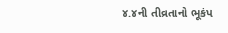૪.૪ની તીવ્રતાનો ભૂકંપ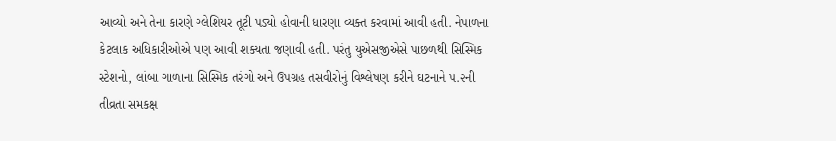આવ્યો અને તેના કારણે ગ્લેશિયર તૂટી પડ્યો હોવાની ધારણા વ્યક્ત કરવામાં આવી હતી. નેપાળના કેટલાક અધિકારીઓએ પણ આવી શક્યતા જણાવી હતી. પરંતુ યુએસજીએસે પાછળથી સિસ્મિક સ્ટેશનો, લાંબા ગાળાના સિસ્મિક તરંગો અને ઉપગ્રહ તસવીરોનું વિશ્લેષણ કરીને ઘટનાને ૫.૨ની તીવ્રતા સમકક્ષ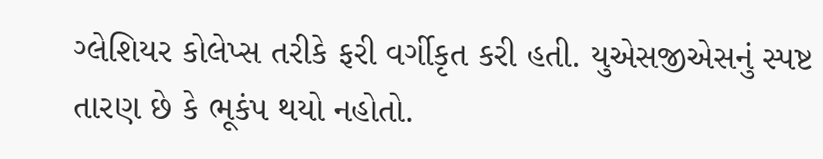ગ્લેશિયર કોલેપ્સ તરીકે ફરી વર્ગીકૃત કરી હતી. યુએસજીએસનું સ્પષ્ટ તારણ છે કે ભૂકંપ થયો નહોતો.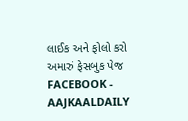લાઈક અને ફોલો કરો અમારું ફેસબુક પેજ FACEBOOK - AAJKAALDAILY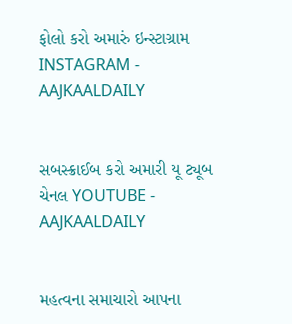ફોલો કરો અમારું ઇન્સ્ટાગ્રામ INSTAGRAM - AAJKAALDAILY


સબસ્ક્રાઈબ કરો અમારી યૂ ટ્યૂબ ચેનલ YOUTUBE - AAJKAALDAILY


મહત્વના સમાચારો આપના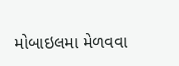મોબાઇલમા મેળવવા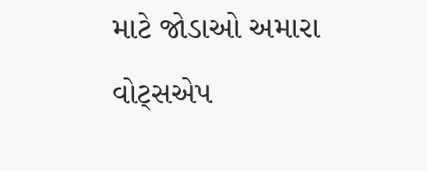માટે જોડાઓ અમારા વોટ્સએપ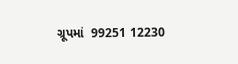ગ્રૂપમાં  99251 12230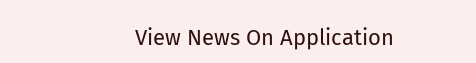View News On Application